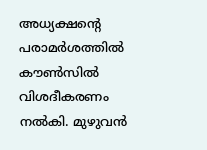അധ്യക്ഷന്റെ പരാമർശത്തിൽ കൗൺസിൽ വിശദീകരണം നൽകി. മുഴുവൻ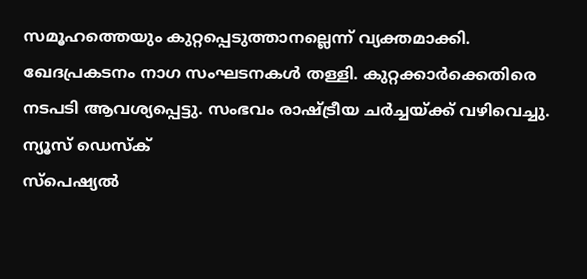സമൂഹത്തെയും കുറ്റപ്പെടുത്താനല്ലെന്ന് വ്യക്തമാക്കി. ഖേദപ്രകടനം നാഗ സംഘടനകൾ തള്ളി. കുറ്റക്കാർക്കെതിരെ നടപടി ആവശ്യപ്പെട്ടു. സംഭവം രാഷ്ട്രീയ ചർച്ചയ്ക്ക് വഴിവെച്ചു.
ന്യൂസ് ഡെസ്ക്
സ്പെഷ്യൽ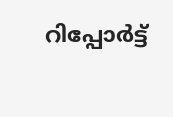റിപ്പോര്‍ട്ട്